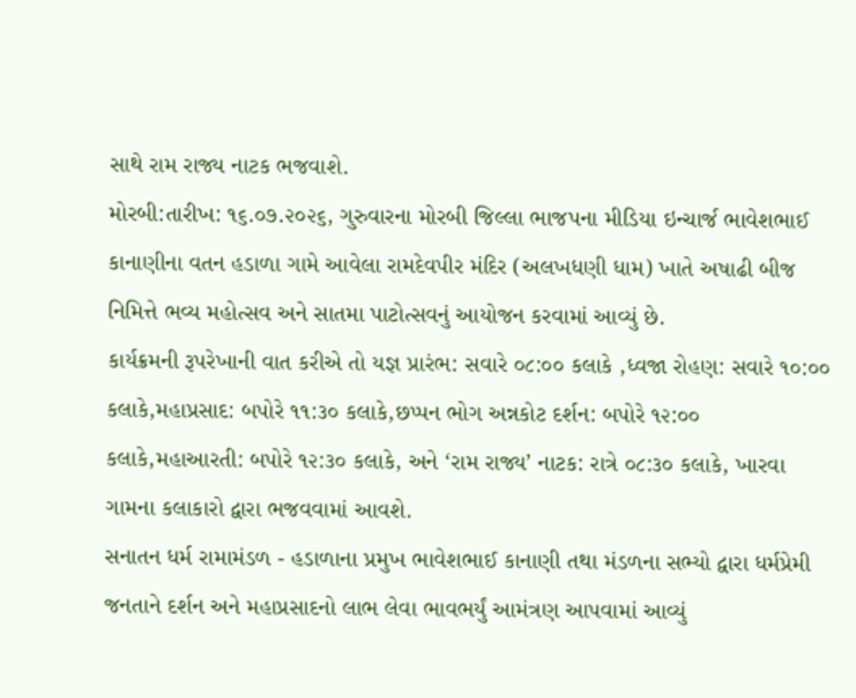સાથે રામ રાજ્ય નાટક ભજવાશે.
મોરબી:તારીખ: ૧૬.૦૭.૨૦૨૬, ગુરુવારના મોરબી જિલ્લા ભાજપના મીડિયા ઇન્ચાર્જ ભાવેશભાઈ કાનાણીના વતન હડાળા ગામે આવેલા રામદેવપીર મંદિર (અલખધણી ધામ) ખાતે અષાઢી બીજ નિમિત્તે ભવ્ય મહોત્સવ અને સાતમા પાટોત્સવનું આયોજન કરવામાં આવ્યું છે.
કાર્યક્રમની રૂપરેખાની વાત કરીએ તો યજ્ઞ પ્રારંભ: સવારે ૦૮:૦૦ કલાકે ,ધ્વજા રોહણ: સવારે ૧૦:૦૦ કલાકે,મહાપ્રસાદ: બપોરે ૧૧:૩૦ કલાકે,છપ્પન ભોગ અન્નકોટ દર્શન: બપોરે ૧૨:૦૦ કલાકે,મહાઆરતી: બપોરે ૧૨:૩૦ કલાકે, અને ‘રામ રાજ્ય’ નાટક: રાત્રે ૦૮:૩૦ કલાકે, ખારવા ગામના કલાકારો દ્વારા ભજવવામાં આવશે.
સનાતન ધર્મ રામામંડળ - હડાળાના પ્રમુખ ભાવેશભાઈ કાનાણી તથા મંડળના સભ્યો દ્વારા ધર્મપ્રેમી જનતાને દર્શન અને મહાપ્રસાદનો લાભ લેવા ભાવભર્યું આમંત્રણ આપવામાં આવ્યું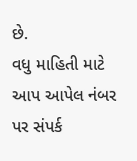છે.
વધુ માહિતી માટે આપ આપેલ નંબર પર સંપર્ક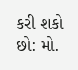કરી શકો છો: મો.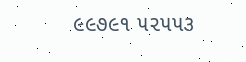૯૯૭૯૧ ૫૨૫૫૩